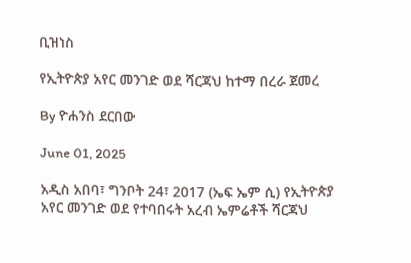ቢዝነስ

የኢትዮጵያ አየር መንገድ ወደ ሻርጃህ ከተማ በረራ ጀመረ

By ዮሐንስ ደርበው

June 01, 2025

አዲስ አበባ፣ ግንቦት 24፣ 2017 (ኤፍ ኤም ሲ) የኢትዮጵያ አየር መንገድ ወደ የተባበሩት አረብ ኤምሬቶች ሻርጃህ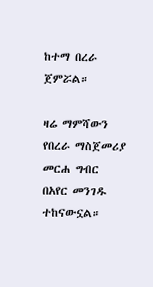ከተማ በረራ ጀምሯል።

ዛሬ ማምሻውን የበረራ ማስጀመሪያ መርሐ ግብር በአየር መንገዱ ተከናውኗል።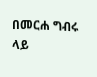በመርሐ ግብሩ ላይ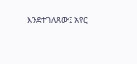እንደተገለጸው፤ አየር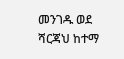መንገዱ ወደ ሻርጃህ ከተማ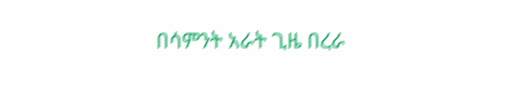በሳምንት አራት ጊዜ በረራ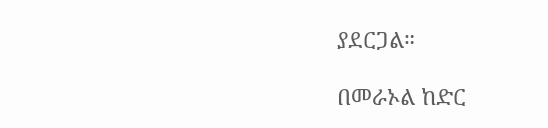ያደርጋል።

በመራኦል ከድር